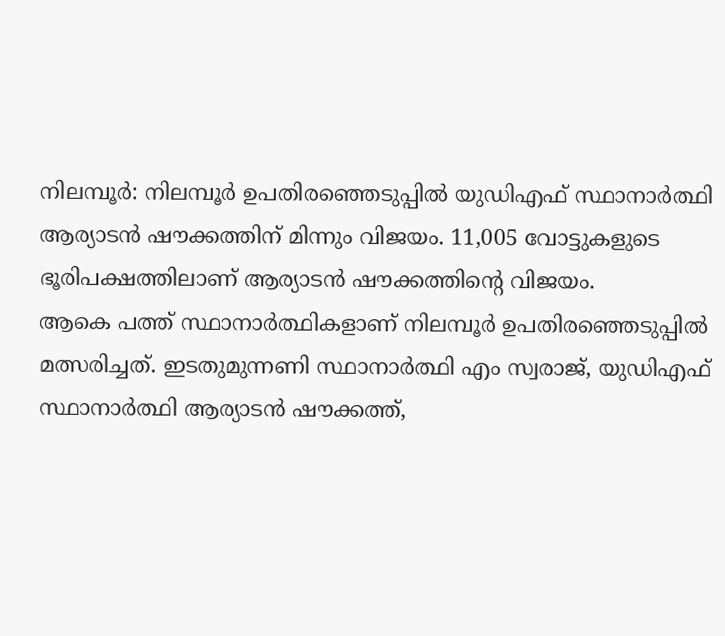നിലമ്പൂർ: നിലമ്പൂർ ഉപതിരഞ്ഞെടുപ്പിൽ യുഡിഎഫ് സ്ഥാനാർത്ഥി ആര്യാടൻ ഷൗക്കത്തിന് മിന്നും വിജയം. 11,005 വോട്ടുകളുടെ ഭൂരിപക്ഷത്തിലാണ് ആര്യാടൻ ഷൗക്കത്തിന്റെ വിജയം.
ആകെ പത്ത് സ്ഥാനാർത്ഥികളാണ് നിലമ്പൂർ ഉപതിരഞ്ഞെടുപ്പിൽ മത്സരിച്ചത്. ഇടതുമുന്നണി സ്ഥാനാർത്ഥി എം സ്വരാജ്, യുഡിഎഫ് സ്ഥാനാർത്ഥി ആര്യാടൻ ഷൗക്കത്ത്,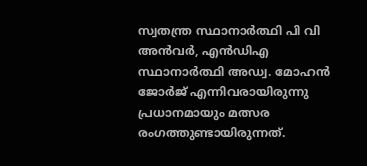സ്വതന്ത്ര സ്ഥാനാർത്ഥി പി വി അൻവർ, എൻഡിഎ സ്ഥാനാർത്ഥി അഡ്വ. മോഹൻ ജോർജ് എന്നിവരായിരുന്നു പ്രധാനമായും മത്സര രംഗത്തുണ്ടായിരുന്നത്.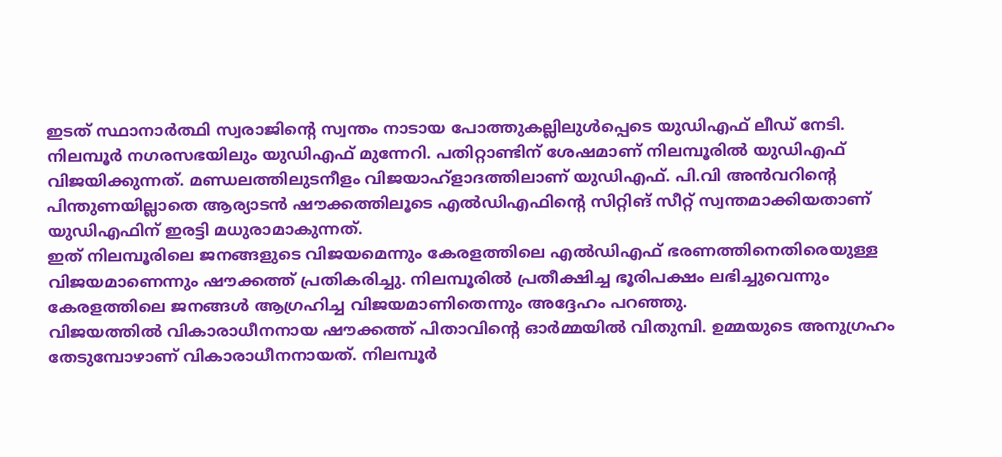ഇടത് സ്ഥാനാർത്ഥി സ്വരാജിൻ്റെ സ്വന്തം നാടായ പോത്തുകല്ലിലുൾപ്പെടെ യുഡിഎഫ് ലീഡ് നേടി. നിലമ്പൂർ നഗരസഭയിലും യുഡിഎഫ് മുന്നേറി. പതിറ്റാണ്ടിന് ശേഷമാണ് നിലമ്പൂരിൽ യുഡിഎഫ് വിജയിക്കുന്നത്. മണ്ഡലത്തിലുടനീളം വിജയാഹ്ളാദത്തിലാണ് യുഡിഎഫ്. പി.വി അൻവറിന്റെ പിന്തുണയില്ലാതെ ആര്യാടൻ ഷൗക്കത്തിലൂടെ എൽഡിഎഫിന്റെ സിറ്റിങ് സീറ്റ് സ്വന്തമാക്കിയതാണ് യുഡിഎഫിന് ഇരട്ടി മധുരാമാകുന്നത്.
ഇത് നിലമ്പൂരിലെ ജനങ്ങളുടെ വിജയമെന്നും കേരളത്തിലെ എൽഡിഎഫ് ഭരണത്തിനെതിരെയുള്ള വിജയമാണെന്നും ഷൗക്കത്ത് പ്രതികരിച്ചു. നിലമ്പൂരിൽ പ്രതീക്ഷിച്ച ഭൂരിപക്ഷം ലഭിച്ചുവെന്നും കേരളത്തിലെ ജനങ്ങൾ ആഗ്രഹിച്ച വിജയമാണിതെന്നും അദ്ദേഹം പറഞ്ഞു.
വിജയത്തിൽ വികാരാധീനനായ ഷൗക്കത്ത് പിതാവിന്റെ ഓർമ്മയിൽ വിതുമ്പി. ഉമ്മയുടെ അനുഗ്രഹം തേടുമ്പോഴാണ് വികാരാധീനനായത്. നിലമ്പൂർ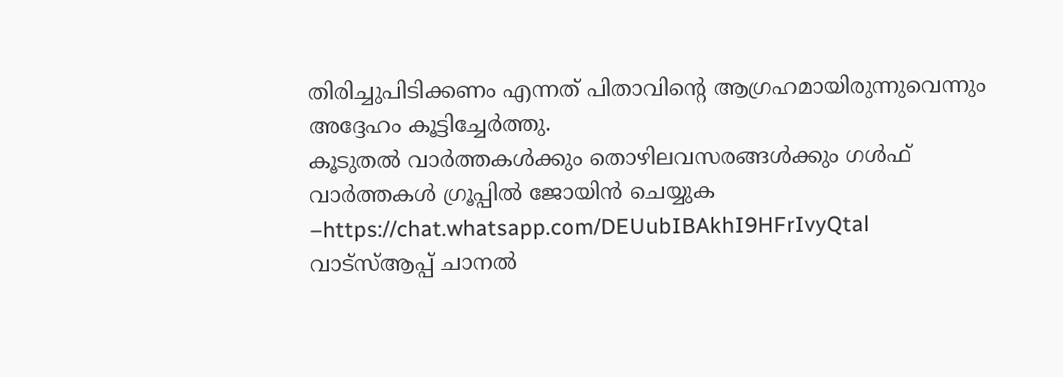തിരിച്ചുപിടിക്കണം എന്നത് പിതാവിന്റെ ആഗ്രഹമായിരുന്നുവെന്നും അദ്ദേഹം കൂട്ടിച്ചേർത്തു.
കൂടുതൽ വാർത്തകൾക്കും തൊഴിലവസരങ്ങൾക്കും ഗൾഫ് വാർത്തകൾ ഗ്രൂപ്പിൽ ജോയിൻ ചെയ്യുക –https://chat.whatsapp.com/DEUubIBAkhI9HFrIvyQtal
വാട്സ്ആപ്പ് ചാനൽ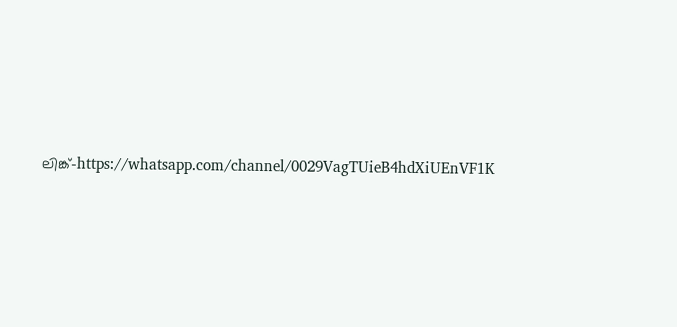ലിങ്ക്-https://whatsapp.com/channel/0029VagTUieB4hdXiUEnVF1K